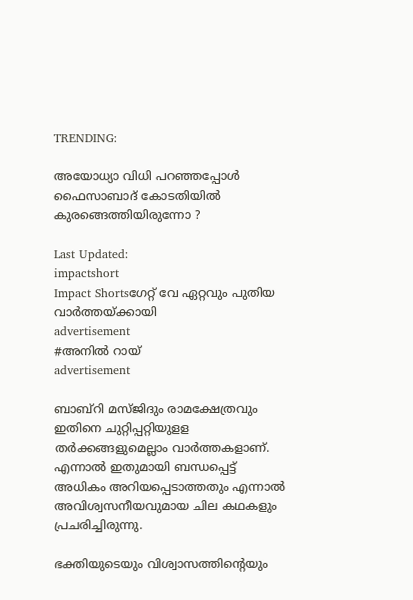TRENDING:

അയോധ്യാ വിധി പറഞ്ഞപ്പോൾ ഫൈസാബാദ് കോടതിയിൽ കുരങ്ങെത്തിയിരുന്നോ ?

Last Updated:
impactshort
Impact Shortsഗേറ്റ് വേ ഏറ്റവും പുതിയ വാർത്തയ്ക്കായി
advertisement
#അനിൽ റായ്
advertisement

ബാബ്റി മസ്ജിദും രാമക്ഷേത്രവും ഇതിനെ ചുറ്റിപ്പറ്റിയുളള തര്‍ക്കങ്ങളുമെല്ലാം വാർത്തകളാണ്. എന്നാൽ ഇതുമായി ബന്ധപ്പെട്ട് അധികം അറിയപ്പെടാത്തതും എന്നാല്‍ അവിശ്വസനീയവുമായ ചില കഥകളും പ്രചരിച്ചിരുന്നു.

ഭക്തിയുടെയും വിശ്വാസത്തിന്റെയും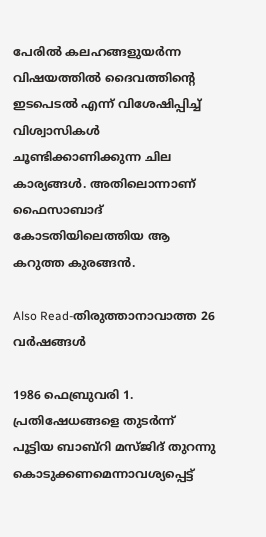പേരിൽ കലഹങ്ങളുയർന്ന വിഷയത്തിൽ ദൈവത്തിന്റെ ഇടപെടൽ എന്ന് വിശേഷിപ്പിച്ച് വിശ്വാസികൾ ചൂണ്ടിക്കാണിക്കുന്ന ചില കാര്യങ്ങൾ. അതിലൊന്നാണ് ഫൈസാബാദ് കോടതിയിലെത്തിയ ആ കറുത്ത കുരങ്ങൻ.

Also Read-തിരുത്താനാവാത്ത 26 വര്‍ഷങ്ങള്‍

1986 ഫെബ്രുവരി 1. പ്രതിഷേധങ്ങളെ തുടർന്ന് പൂട്ടിയ ബാബ്റി മസ്ജിദ് തുറന്നു കൊടുക്കണമെന്നാവശ്യപ്പെട്ട്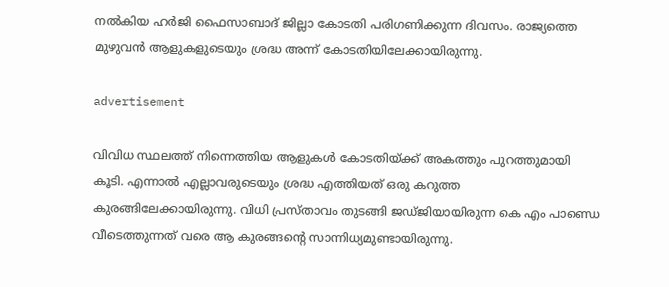നൽകിയ ഹർജി ഫൈസാബാദ് ജില്ലാ കോടതി പരിഗണിക്കുന്ന ദിവസം. രാജ്യത്തെ മുഴുവൻ ആളുകളുടെയും ശ്രദ്ധ അന്ന് കോടതിയിലേക്കായിരുന്നു.

advertisement

വിവിധ സ്ഥലത്ത് നിന്നെത്തിയ ആളുകൾ കോടതിയ്ക്ക് അകത്തും പുറത്തുമായി കൂടി. എന്നാൽ എല്ലാവരുടെയും ശ്രദ്ധ എത്തിയത് ഒരു കറുത്ത കുരങ്ങിലേക്കായിരുന്നു. വിധി പ്രസ്താവം തുടങ്ങി ജഡ്ജിയായിരുന്ന കെ എം പാണ്ഡെ വീടെത്തുന്നത് വരെ ആ കുരങ്ങന്റെ സാന്നിധ്യമുണ്ടായിരുന്നു.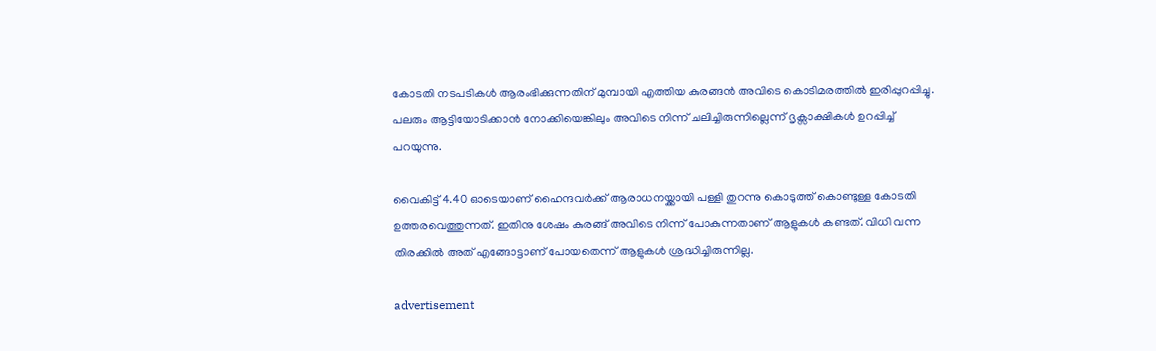കോടതി നടപടികൾ ആരംഭിക്കുന്നതിന് മുമ്പായി എത്തിയ കുരങ്ങൻ അവിടെ കൊടിമരത്തിൽ ഇരിപ്പുറപ്പിച്ചു. പലരും ആട്ടിയോടിക്കാൻ നോക്കിയെങ്കിലും അവിടെ നിന്ന് ചലിച്ചിരുന്നില്ലെന്ന് ദൃക്സാക്ഷികൾ ഉറപ്പിച്ച് പറയുന്നു.

വൈകിട്ട് 4.40 ഓടെയാണ് ഹൈന്ദവർക്ക് ആരാധനയ്ക്കായി പള്ളി തുറന്നു കൊടുത്ത് കൊണ്ടുള്ള കോടതി ഉത്തരവെത്തുന്നത്. ഇതിനു ശേഷം കുരങ്ങ് അവിടെ നിന്ന് പോകുന്നതാണ് ആളുകൾ കണ്ടത്. വിധി വന്ന തിരക്കിൽ അത് എങ്ങോട്ടാണ് പോയതെന്ന് ആളുകൾ ശ്രദ്ധിച്ചിരുന്നില്ല.

advertisement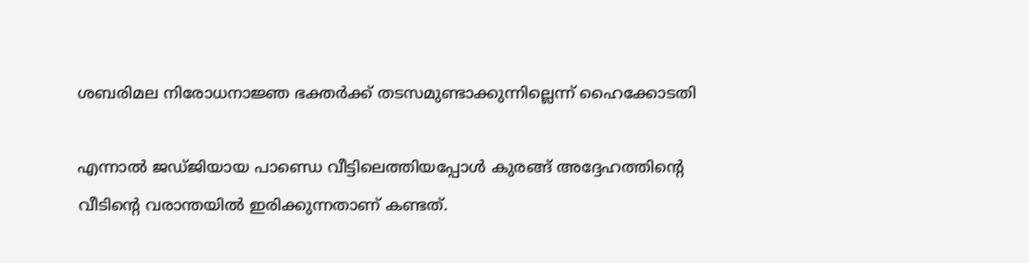ശബരിമല നിരോധനാജ്ഞ ഭക്തർക്ക് തടസമുണ്ടാക്കുന്നില്ലെന്ന് ഹൈക്കോടതി

എന്നാൽ ജഡ്ജിയായ പാണ്ഡെ വീട്ടിലെത്തിയപ്പോൾ കുരങ്ങ് അദ്ദേഹത്തിന്റെ വീടിന്റെ വരാന്തയിൽ ഇരിക്കുന്നതാണ് കണ്ടത്.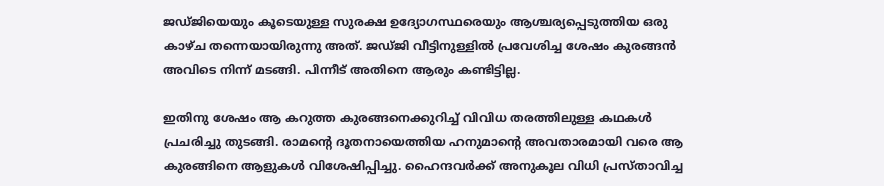ജഡ്ജിയെയും കൂടെയുള്ള സുരക്ഷ ഉദ്യോഗസ്ഥരെയും ആശ്ചര്യപ്പെടുത്തിയ ഒരു കാഴ്ച തന്നെയായിരുന്നു അത്. ജഡ്ജി വീട്ടിനുള്ളിൽ പ്രവേശിച്ച ശേഷം കുരങ്ങൻ അവിടെ നിന്ന് മടങ്ങി. പിന്നീട് അതിനെ ആരും കണ്ടിട്ടില്ല.

ഇതിനു ശേഷം ആ കറുത്ത കുരങ്ങനെക്കുറിച്ച് വിവിധ തരത്തിലുള്ള കഥകൾ പ്രചരിച്ചു തുടങ്ങി. രാമന്റെ ദൂതനായെത്തിയ ഹനുമാന്റെ അവതാരമായി വരെ ആ കുരങ്ങിനെ ആളുകൾ വിശേഷിപ്പിച്ചു. ഹൈന്ദവർക്ക് അനുകൂല വിധി പ്രസ്താവിച്ച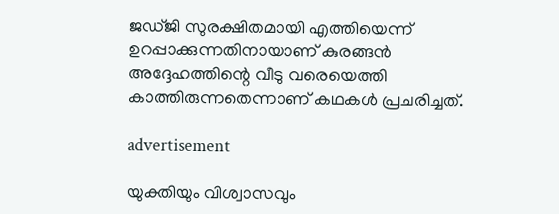ജഡ്ജി സുരക്ഷിതമായി എത്തിയെന്ന് ഉറപ്പാക്കുന്നതിനായാണ് കുരങ്ങൻ അദ്ദേഹത്തിന്റെ വീടു വരെയെത്തി കാത്തിരുന്നതെന്നാണ് കഥകൾ പ്രചരിച്ചത്.

advertisement

യുക്തിയും വിശ്വാസവും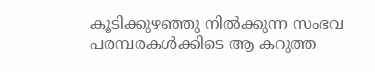കൂടിക്കുഴഞ്ഞു നിൽക്കുന്ന സംഭവ പരമ്പരകൾക്കിടെ ആ കറുത്ത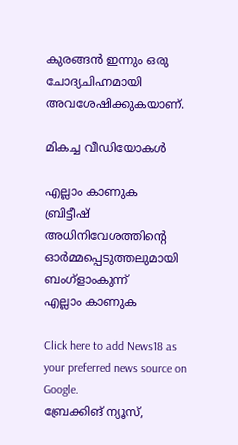കുരങ്ങൻ ഇന്നും ഒരു ചോദ്യചിഹ്നമായി അവശേഷിക്കുകയാണ്.

മികച്ച വീഡിയോകൾ

എല്ലാം കാണുക
ബ്രിട്ടീഷ് അധിനിവേശത്തിൻ്റെ ഓർമ്മപ്പെടുത്തലുമായി ബംഗ്ളാംകുന്ന്
എല്ലാം കാണുക

Click here to add News18 as your preferred news source on Google.
ബ്രേക്കിങ് ന്യൂസ്,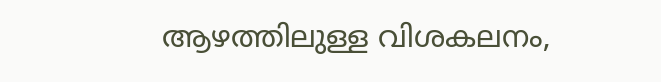ആഴത്തിലുള്ള വിശകലനം,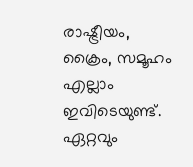രാഷ്ട്രീയം, ക്രൈം, സമൂഹം എല്ലാം ഇവിടെയുണ്ട്. ഏറ്റവും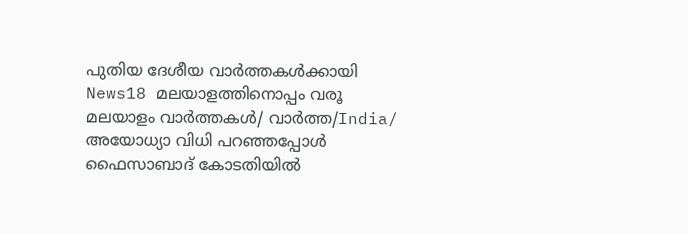പുതിയ ദേശീയ വാർത്തകൾക്കായി News18 മലയാളത്തിനൊപ്പം വരൂ
മലയാളം വാർത്തകൾ/ വാർത്ത/India/
അയോധ്യാ വിധി പറഞ്ഞപ്പോൾ ഫൈസാബാദ് കോടതിയിൽ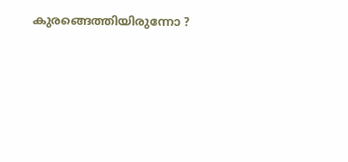കുരങ്ങെത്തിയിരുന്നോ ?